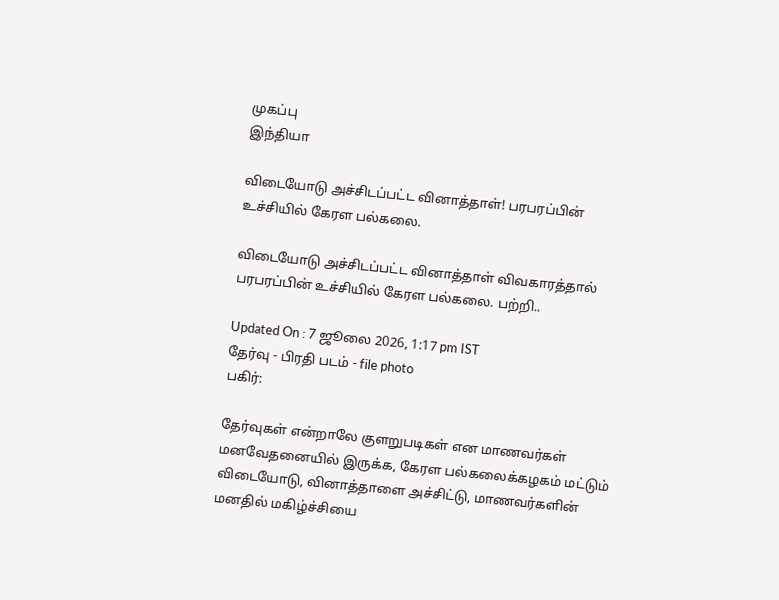முகப்பு
இந்தியா

விடையோடு அச்சிடப்பட்ட வினாத்தாள்! பரபரப்பின் உச்சியில் கேரள பல்கலை.

விடையோடு அச்சிடப்பட்ட வினாத்தாள் விவகாரத்தால் பரபரப்பின் உச்சியில் கேரள பல்கலை. பற்றி..

Updated On : 7 ஜூலை 2026, 1:17 pm IST
தேர்வு - பிரதி படம் - file photo
பகிர்:

தேர்வுகள் என்றாலே குளறுபடிகள் என மாணவர்கள் மனவேதனையில் இருக்க, கேரள பல்கலைக்கழகம் மட்டும் விடையோடு, வினாத்தாளை அச்சிட்டு, மாணவர்களின் மனதில் மகிழ்ச்சியை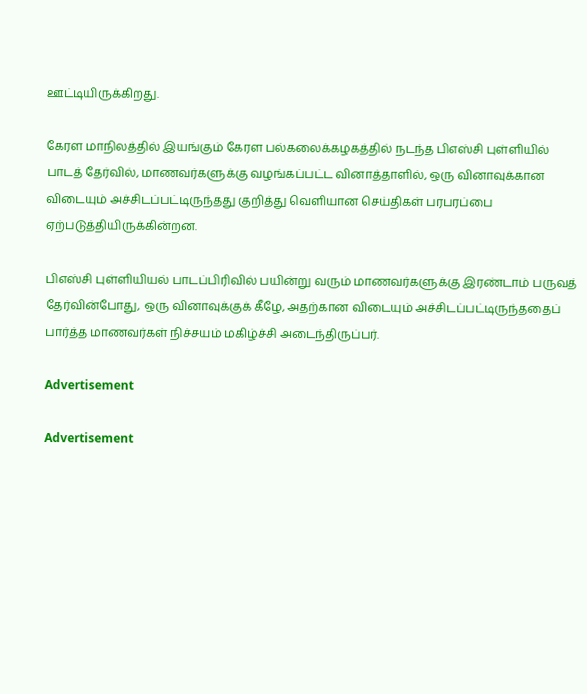ஊட்டியிருக்கிறது.

கேரள மாநிலத்தில் இயங்கும் கேரள பல்கலைக்கழகத்தில் நடந்த பிஎஸ்சி புள்ளியில் பாடத் தேர்வில், மாணவர்களுக்கு வழங்கப்பட்ட வினாத்தாளில், ஒரு வினாவுக்கான விடையும் அச்சிடப்பட்டிருந்தது குறித்து வெளியான செய்திகள் பரபரப்பை ஏற்படுத்தியிருக்கின்றன.

பிஎஸ்சி புள்ளியியல் பாடப்பிரிவில் பயின்று வரும் மாணவர்களுக்கு இரண்டாம் பருவத் தேர்வின்போது, ஒரு வினாவுக்குக் கீழே, அதற்கான விடையும் அச்சிடப்பட்டிருந்ததைப் பார்த்த மாணவர்கள் நிச்சயம் மகிழ்ச்சி அடைந்திருப்பர்.

Advertisement

Advertisement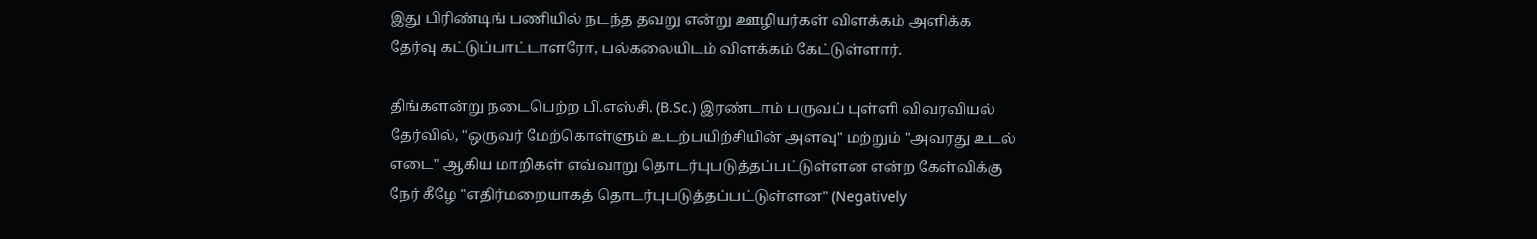இது பிரிண்டிங் பணியில் நடந்த தவறு என்று ஊழியர்கள் விளக்கம் அளிக்க தேர்வு கட்டுப்பாட்டாளரோ, பல்கலையிடம் விளக்கம் கேட்டுள்ளார்.

திங்களன்று நடைபெற்ற பி.எஸ்சி. (B.Sc.) இரண்டாம் பருவப் புள்ளி விவரவியல் தேர்வில், "ஒருவர் மேற்கொள்ளும் உடற்பயிற்சியின் அளவு" மற்றும் "அவரது உடல் எடை" ஆகிய மாறிகள் எவ்வாறு தொடர்புபடுத்தப்பட்டுள்ளன என்ற கேள்விக்கு நேர் கீழே "எதிர்மறையாகத் தொடர்புபடுத்தப்பட்டுள்ளன" (Negatively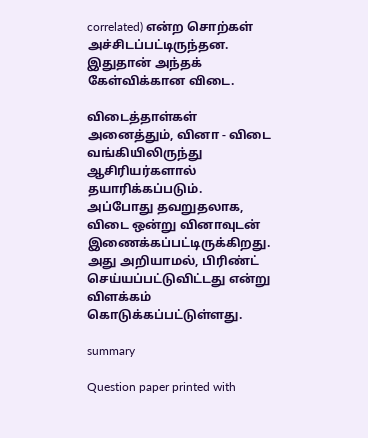correlated) என்ற சொற்கள் அச்சிடப்பட்டிருந்தன. இதுதான் அந்தக் கேள்விக்கான விடை.

விடைத்தாள்கள் அனைத்தும், வினா - விடை வங்கியிலிருந்து ஆசிரியர்களால் தயாரிக்கப்படும். அப்போது தவறுதலாக, விடை ஒன்று வினாவுடன் இணைக்கப்பட்டிருக்கிறது. அது அறியாமல், பிரிண்ட் செய்யப்பட்டுவிட்டது என்று விளக்கம் கொடுக்கப்பட்டுள்ளது.

summary

Question paper printed with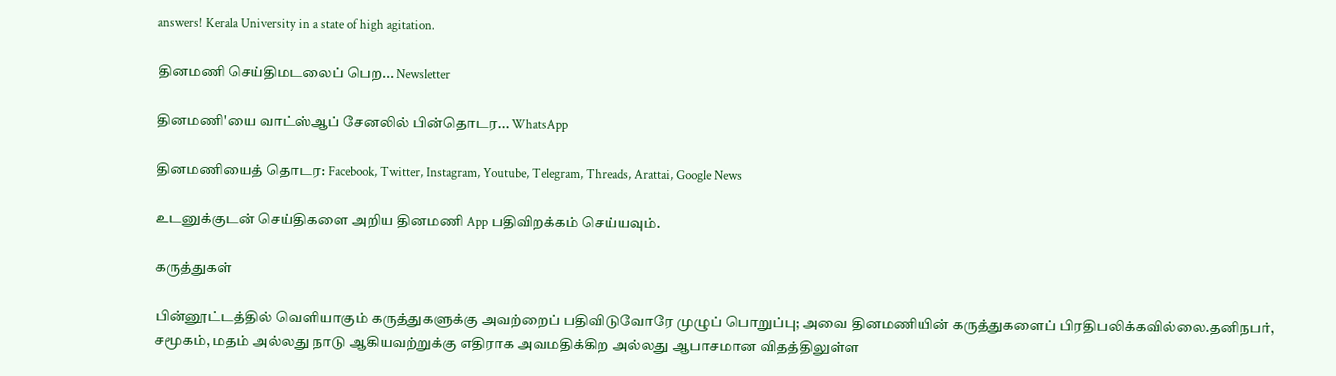answers! Kerala University in a state of high agitation.

தினமணி செய்திமடலைப் பெற... Newsletter

தினமணி'யை வாட்ஸ்ஆப் சேனலில் பின்தொடர... WhatsApp

தினமணியைத் தொடர: Facebook, Twitter, Instagram, Youtube, Telegram, Threads, Arattai, Google News

உடனுக்குடன் செய்திகளை அறிய தினமணி App பதிவிறக்கம் செய்யவும்.

கருத்துகள்

பின்னூட்டத்தில் வெளியாகும் கருத்துகளுக்கு அவற்றைப் பதிவிடுவோரே முழுப் பொறுப்பு; அவை தினமணியின் கருத்துகளைப் பிரதிபலிக்கவில்லை.தனிநபர், சமூகம், மதம் அல்லது நாடு ஆகியவற்றுக்கு எதிராக அவமதிக்கிற அல்லது ஆபாசமான விதத்திலுள்ள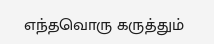எந்தவொரு கருத்தும்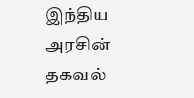இந்திய அரசின் தகவல்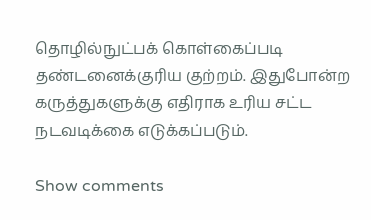தொழில்நுட்பக் கொள்கைப்படி தண்டனைக்குரிய குற்றம். இதுபோன்ற கருத்துகளுக்கு எதிராக உரிய சட்ட நடவடிக்கை எடுக்கப்படும்.

Show comments